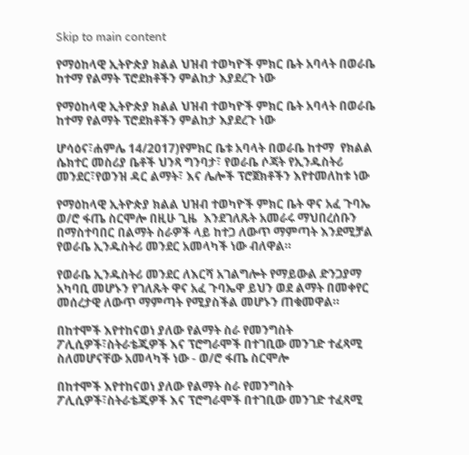Skip to main content

የማዕከላዊ ኢትዮጵያ ክልል ህዝብ ተወካዮች ምክር ቤት አባላት በወራቤ ከተማ የልማት ፕሮደክቶችን ምልከታ እያደረጉ ነው

የማዕከላዊ ኢትዮጵያ ክልል ህዝብ ተወካዮች ምክር ቤት አባላት በወራቤ ከተማ የልማት ፕሮደክቶችን ምልከታ እያደረጉ ነው

ሆሳዕና፣ሐምሌ 14/2017)የምክር ቤቱ አባላት በወራቤ ከተማ  የክልል ሴክተር መስሪያ ቤቶች ህንጻ ግንባታ፣ የወራቤ ሶጃት የኢንዱስትሪ መንደር፣የወንዝ ዳር ልማት፣ እና ሌሎች ፕሮጀክቶችን እየተመለከቱ ነው

የማዕከላዊ ኢትዮጵያ ክልል ህዝብ ተወካዮች ምክር ቤት ዋና አፈ ጉባኤ ወ/ሮ ፋጤ ስርሞሎ በዚሁ ጊዜ  እንደገለጹት አመራሩ ማህበረሰቡን በማስተባበር በልማት ስራዎች ላይ ከተጋ ለውጥ ማምጣት እንደሚቻል የወራቤ ኢንዱስትሪ መንደር አመላካች ነው ብለዋል።

የወራቤ ኢንዱስትሪ መንደር ለእርሻ አገልግሎት የማይውል ድንጋያማ አካባቢ መሆኑን የገለጹት ዋና አፈ ጉባኤዋ ይህን ወደ ልማት በመቀየር መሰረታዊ ለውጥ ማምጣት የሚያስችል መሆኑን ጠቁመዋል።

በከተሞች እየተከናወነ ያለው የልማት ስራ የመንግስት ፖሊሲዎች፣ስትራቴጂዎች እና ፕሮግራሞች በተገቢው መንገድ ተፈጻሚ ስለመሆናቸው አመላካች ነው - ወ/ሮ ፋጤ ስርሞሎ

በከተሞች እየተከናወነ ያለው የልማት ስራ የመንግስት ፖሊሲዎች፣ስትራቴጂዎች እና ፕሮግራሞች በተገቢው መንገድ ተፈጻሚ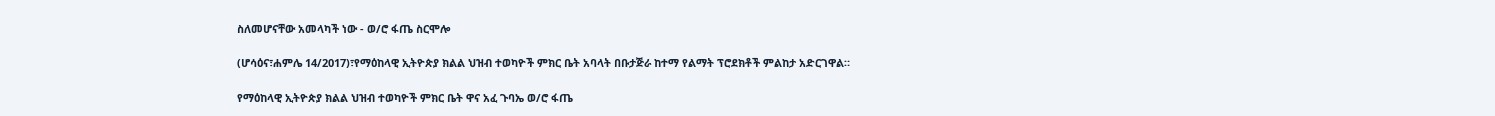ስለመሆናቸው አመላካች ነው - ወ/ሮ ፋጤ ስርሞሎ

(ሆሳዕና፣ሐምሌ 14/2017)፣የማዕከላዊ ኢትዮጵያ ክልል ህዝብ ተወካዮች ምክር ቤት አባላት በቡታጅራ ከተማ የልማት ፕሮደክቶች ምልከታ አድርገዋል።

የማዕከላዊ ኢትዮጵያ ክልል ህዝብ ተወካዮች ምክር ቤት ዋና አፈ ጉባኤ ወ/ሮ ፋጤ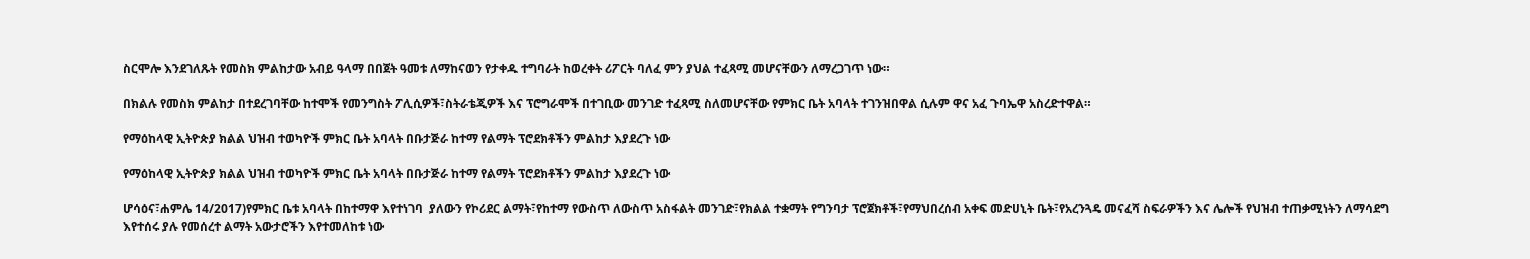ስርሞሎ እንደገለጹት የመስክ ምልከታው አብይ ዓላማ በበጀት ዓመቱ ለማከናወን የታቀዱ ተግባራት ከወረቀት ሪፖርት ባለፈ ምን ያህል ተፈጻሚ መሆናቸውን ለማረጋገጥ ነው።

በክልሉ የመስክ ምልከታ በተደረገባቸው ከተሞች የመንግስት ፖሊሲዎች፣ስትራቴጂዎች እና ፕሮግራሞች በተገቢው መንገድ ተፈጻሚ ስለመሆናቸው የምክር ቤት አባላት ተገንዝበዋል ሲሉም ዋና አፈ ጉባኤዋ አስረድተዋል።

የማዕከላዊ ኢትዮጵያ ክልል ህዝብ ተወካዮች ምክር ቤት አባላት በቡታጅራ ከተማ የልማት ፕሮደክቶችን ምልከታ እያደረጉ ነው

የማዕከላዊ ኢትዮጵያ ክልል ህዝብ ተወካዮች ምክር ቤት አባላት በቡታጅራ ከተማ የልማት ፕሮደክቶችን ምልከታ እያደረጉ ነው

ሆሳዕና፣ሐምሌ 14/2017)የምክር ቤቱ አባላት በከተማዋ እየተነገባ  ያለውን የኮሪደር ልማት፣የከተማ የውስጥ ለውስጥ አስፋልት መንገድ፣የክልል ተቋማት የግንባታ ፕሮጀክቶች፣የማህበረሰብ አቀፍ መድሀኒት ቤት፣የአረንጓዴ መናፈሻ ስፍራዎችን እና ሌሎች የህዝብ ተጠቃሚነትን ለማሳደግ እየተሰሩ ያሉ የመሰረተ ልማት አውታሮችን እየተመለከቱ ነው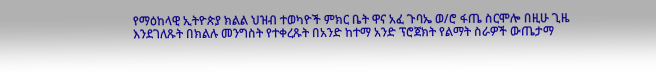የማዕከላዊ ኢትዮጵያ ክልል ህዝብ ተወካዮች ምክር ቤት ዋና አፈ ጉባኤ ወ/ሮ ፋጤ ስርሞሎ በዚሁ ጊዜ  እንደገለጹት በክልሉ መንግስት የተቀረጹት በአንድ ከተማ አንድ ፕሮጀክት የልማት ስራዎች ውጤታማ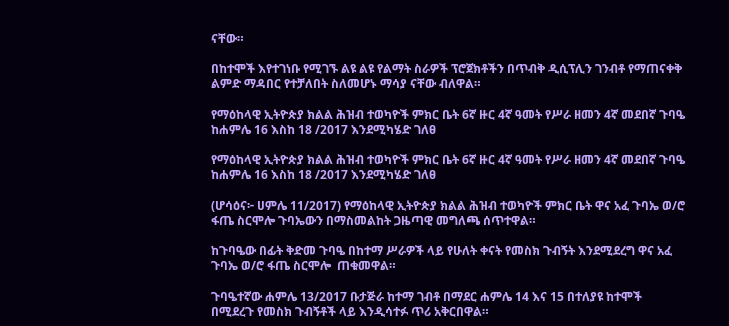ናቸው።

በከተሞች እየተገነቡ የሚገኙ ልዩ ልዩ የልማት ስራዎች ፕሮጀክቶችን በጥብቅ ዲሲፕሊን ገንብቶ የማጠናቀቅ ልምድ ማዳበር የተቻለበት ስለመሆኑ ማሳያ ናቸው ብለዋል።

የማዕከላዊ ኢትዮጵያ ክልል ሕዝብ ተወካዮች ምክር ቤት 6ኛ ዙር 4ኛ ዓመት የሥራ ዘመን 4ኛ መደበኛ ጉባዔ ከሐምሌ 16 እስከ 18 /2017 እንደሚካሄድ ገለፀ

የማዕከላዊ ኢትዮጵያ ክልል ሕዝብ ተወካዮች ምክር ቤት 6ኛ ዙር 4ኛ ዓመት የሥራ ዘመን 4ኛ መደበኛ ጉባዔ  ከሐምሌ 16 እስከ 18 /2017 እንደሚካሄድ ገለፀ

(ሆሳዕና፦ ሀምሌ 11/2017) የማዕከላዊ ኢትዮጵያ ክልል ሕዝብ ተወካዮች ምክር ቤት ዋና አፈ ጉባኤ ወ/ሮ ፋጤ ስርሞሎ ጉባኤውን በማስመልከት ጋዜጣዊ መግለጫ ሰጥተዋል።

ከጉባዔው በፊት ቅድመ ጉባዔ በከተማ ሥራዎች ላይ የሁለት ቀናት የመስክ ጉብኝት እንደሚደረግ ዋና አፈ ጉባኤ ወ/ሮ ፋጤ ስርሞሎ  ጠቁመዋል።

ጉባዔተኛው ሐምሌ 13/2017 ቡታጅራ ከተማ ገብቶ በማደር ሐምሌ 14 እና 15 በተለያዩ ከተሞች በሚደረጉ የመስክ ጉብኝቶች ላይ እንዲሳተፉ ጥሪ አቅርበዋል።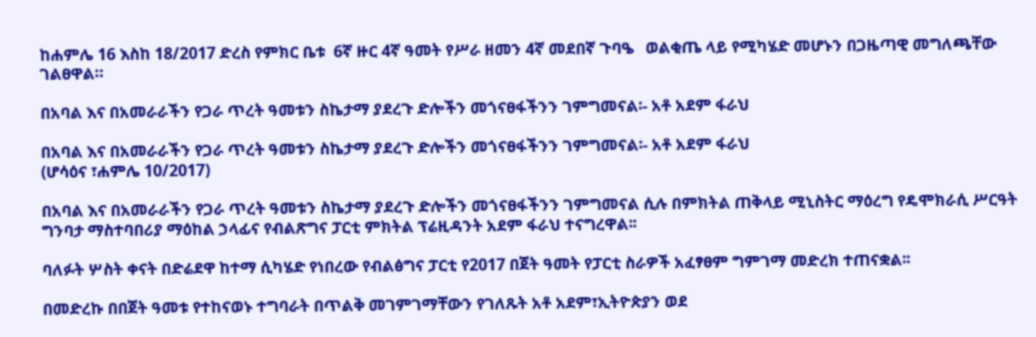ከሐምሌ 16 እስከ 18/2017 ድረስ የምክር ቤቱ  6ኛ ዙር 4ኛ ዓመት የሥራ ዘመን 4ኛ መደበኛ ጉባዔ   ወልቂጤ ላይ የሚካሄድ መሆኑን በጋዜጣዊ መግለጫቸው ገልፀዋል።

በአባል እና በአመራራችን የጋራ ጥረት ዓመቱን ስኬታማ ያደረጉ ድሎችን መጎናፀፋችንን ገምግመናል፡- አቶ አደም ፋራህ

በአባል እና በአመራራችን የጋራ ጥረት ዓመቱን ስኬታማ ያደረጉ ድሎችን መጎናፀፋችንን ገምግመናል፡- አቶ አደም ፋራህ
(ሆሳዕና ፣ሐምሌ 10/2017)

በአባል እና በአመራራችን የጋራ ጥረት ዓመቱን ስኬታማ ያደረጉ ድሎችን መጎናፀፋችንን ገምግመናል ሲሉ በምክትል ጠቅላይ ሚኒስትር ማዕረግ የዴሞክራሲ ሥርዓት ግንባታ ማስተባበሪያ ማዕከል ኃላፊና የብልጽግና ፓርቲ ምክትል ፕሬዚዳንት አደም ፋራህ ተናግረዋል፡፡

ባለፉት ሦስት ቀናት በድሬደዋ ከተማ ሲካሄድ የነበረው የብልፅግና ፓርቲ የ2017 በጀት ዓመት የፓርቲ ስራዎች አፈፃፀም ግምገማ መድረክ ተጠናቋል፡፡

በመድረኩ በበጀት ዓመቱ የተከናወኑ ተግባራት በጥልቅ መገምገማቸውን የገለጹት አቶ አደም፣ኢትዮጵያን ወደ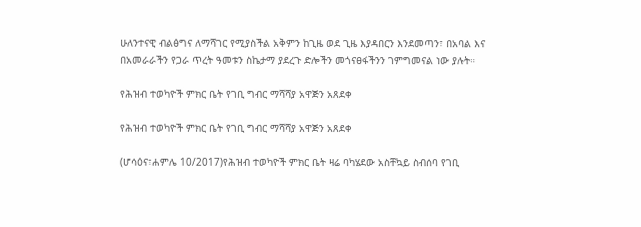ሁለንተናዊ ብልፅግና ለማሻገር የሚያስችል አቅምን ከጊዜ ወደ ጊዜ እያዳበርን እንደመጣን፣ በአባል እና በአመራራችን የጋራ ጥረት ዓመቱን ስኬታማ ያደረጉ ድሎችን መጎናፀፋችንን ገምግመናል ነው ያሉት።

የሕዝብ ተወካዮች ምክር ቤት የገቢ ግብር ማሻሻያ አዋጅን አጸደቀ

የሕዝብ ተወካዮች ምክር ቤት የገቢ ግብር ማሻሻያ አዋጅን አጸደቀ

(ሆሳዕና፣ሐምሌ 10/2017)የሕዝብ ተወካዮች ምክር ቤት ዛሬ ባካሄደው አስቸኳይ ስብሰባ የገቢ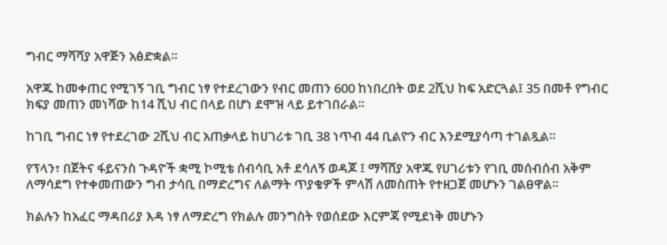ግብር ማሻሻያ አዋጅን አፅድቋል።

አዋጁ ከመቀጠር የሚገኝ ገቢ ግብር ነፃ የተደረገውን የብር መጠን 600 ከነበረበት ወደ 2ሺህ ከፍ አድርጓል፤ 35 በመቶ የግብር ክፍያ መጠን መነሻው ከ14 ሺህ ብር በላይ በሆነ ደሞዝ ላይ ይተገበራል።

ከገቢ ግብር ነፃ የተደረገው 2ሺህ ብር አጠቃላይ ከሀገሪቱ ገቢ 38 ነጥብ 44 ቢልዮን ብር እንደሚያሳጣ ተገልጿል።

የፕላን፣ በጀትና ፋይናንስ ጉዳዮች ቋሚ ኮሚቴ ሰብሳቢ አቶ ደሳለኝ ወዳጆ ፤ ማሻሸያ አዋጁ የሀገሪቱን የገቢ መሰብሰብ አቅም ለማሳደግ የተቀመጠውን ግብ ታሳቢ በማድረግና ለልማት ጥያቄዎች ምላሽ ለመስጠት የተዘጋጀ መሆኑን ገልፀዋል።

ክልሉን ከአፈር ማዳበሪያ እዳ ነፃ ለማድረግ የክልሉ መንግስት የወሰደው እርምጃ የሚደነቅ መሆኑን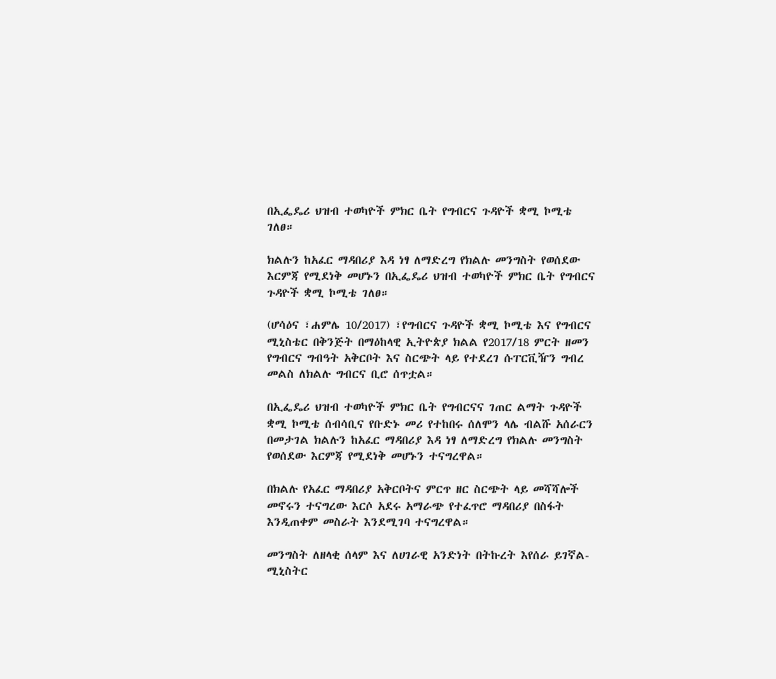በኢፌዴሪ ህዝብ ተወካዮች ምክር ቤት የግብርና ጉዳዮች ቋሚ ኮሚቴ ገለፀ።

ክልሉን ከአፈር ማዳበሪያ እዳ ነፃ ለማድረግ የክልሉ መንግስት የወሰደው እርምጃ የሚደነቅ መሆኑን በኢፌዴሪ ህዝብ ተወካዮች ምክር ቤት የግብርና ጉዳዮች ቋሚ ኮሚቴ ገለፀ።

(ሆሳዕና ፣ሐምሌ 10/2017) ፣የግብርና ጉዳዮች ቋሚ ኮሚቴ እና የግብርና ሚኒስቴር በቅንጅት በማዕከላዊ ኢትዮጵያ ክልል የ2017/18 ምርት ዘመን የግብርና ግብዓት አቅርቦት እና ስርጭት ላይ የተደረገ ሱፐርቪዥን ግብረ መልስ ለክልሉ ግብርና ቢሮ ሰጥቷል።

በኢፌዴሪ ህዝብ ተወካዮች ምክር ቤት የግብርናና ገጠር ልማት ጉዳዮች ቋሚ ኮሚቴ ሰብሳቢና የቡድኑ መሪ የተከበሩ ሰለሞን ላሌ ብልሹ አሰራርን በመታገል ክልሉን ከአፈር ማዳበሪያ እዳ ነፃ ለማድረግ የክልሉ መንግስት የወሰደው እርምጃ የሚደነቅ መሆኑን ተናግረዋል።

በክልሉ የአፈር ማዳበሪያ አቅርቦትና ምርጥ ዘር ስርጭት ላይ መሻሻሎች መኖሩን ተናግረው እርሶ አደሩ አማራጭ የተፈጥሮ ማዳበሪያ በስፋት እንዲጠቀም መስራት እንደሚገባ ተናግረዋል።

መንግስት ለዘላቂ ሰላም እና ለሀገራዊ አንድነት በትኩረት እየሰራ ይገኛል-ሚኒስትር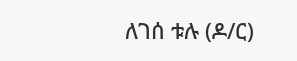ለገሰ ቱሉ (ዶ/ር)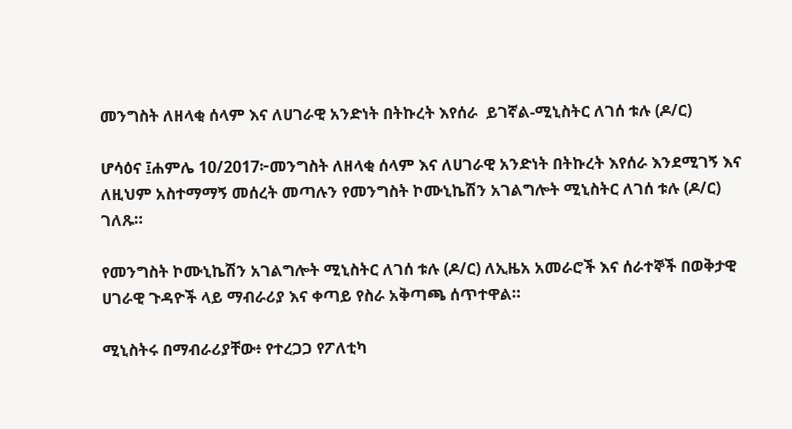መንግስት ለዘላቂ ሰላም እና ለሀገራዊ አንድነት በትኩረት እየሰራ  ይገኛል-ሚኒስትር ለገሰ ቱሉ (ዶ/ር)

ሆሳዕና ፤ሐምሌ 10/2017፦መንግስት ለዘላቂ ሰላም እና ለሀገራዊ አንድነት በትኩረት እየሰራ እንደሚገኝ እና ለዚህም አስተማማኝ መሰረት መጣሉን የመንግስት ኮሙኒኬሽን አገልግሎት ሚኒስትር ለገሰ ቱሉ (ዶ/ር) ገለጹ።

የመንግስት ኮሙኒኬሽን አገልግሎት ሚኒስትር ለገሰ ቱሉ (ዶ/ር) ለኢዜአ አመራሮች እና ሰራተኞች በወቅታዊ ሀገራዊ ጉዳዮች ላይ ማብራሪያ እና ቀጣይ የስራ አቅጣጫ ሰጥተዋል።

ሚኒስትሩ በማብራሪያቸው፥ የተረጋጋ የፖለቲካ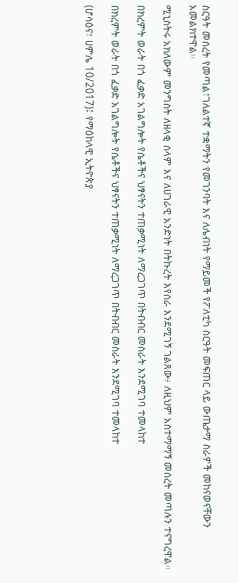ስርዓት መሰረት የመጣል፣ገለልተኛ ተቋማትን የመገንባት እና ለሌብነት የማይመች የፖለቲካ ስርዓት መፍጠር ላይ ውጤታማ ስራዎች መከናወናቸውን አመልክተዋል።

ሚኒስትሩ አክለውም መንግስት ለዘላቂ ሰላም እና ለሀገራዊ አንድነት በትኩረት እየሰራ እንደሚገኝ ገልጸው፥ ለዚህም አስተማማኝ መሰረት መጣሉን ተናግረዋል።

በክረምት ወራት በጎ ፈቃድ አገልግሎት የሴቶችና ህፃናትን ተጠቃሚነት ለማረጋገጥ በትብብር መስራት እንደሚገባ ተመላከተ

በክረምት ወራት በጎ ፈቃድ አገልግሎት የሴቶችና ህፃናትን ተጠቃሚነት ለማረጋገጥ በትብብር መስራት እንደሚገባ ተመላከተ

(ሆሳዕና፣ ሀምሌ 10/2017)፤ የማዕከላዊ ኢትዮጵያ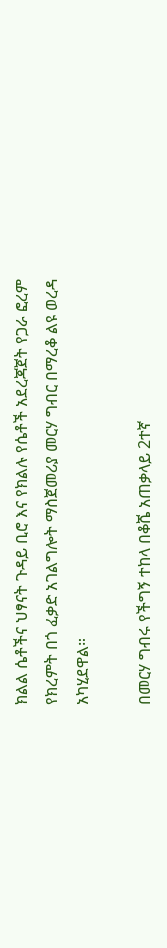ክልል ሴቶችና ህፃናት ጉዳይ ቢሮ እና የክልሉ የሴቶች አደረጃጀት የጋራ ፎረም የክረምት በጎ ፈቃድ አገልግሎት ማስጀመሪያ መርሃ ግብር በማረቆ ልዩ ወረዳ አካሂደዋል።

በመርሃ ግብሩ የችግኝ ተከላ በቆሼ አጠቃላይ 2ተኛ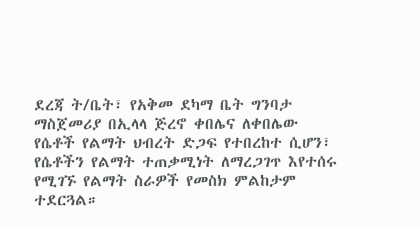ደረጃ ት/ቤት፣ የአቅመ ደካማ ቤት ግንባታ ማስጀመሪያ በኢላላ ጅረኖ ቀበሌና ለቀበሌው የሴቶች የልማት ህብረት ድጋፍ የተበረከተ ሲሆን፣ የሴቶችን የልማት ተጠቃሚነት ለማረጋገጥ እየተሰሩ የሚገኙ የልማት ስራዎች የመስክ ምልከታም ተደርጓል።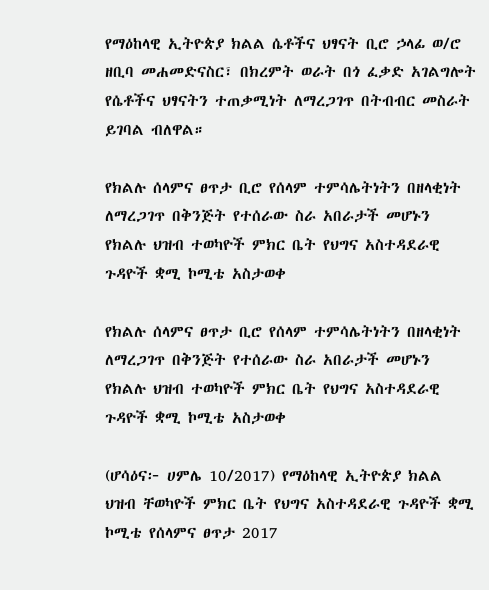የማዕከላዊ ኢትዮጵያ ክልል ሴቶችና ህፃናት ቢሮ ኃላፊ ወ/ሮ ዘቢባ መሐመድናስር፣ በክረምት ወራት በጎ ፈቃድ አገልግሎት የሴቶችና ህፃናትን ተጠቃሚነት ለማረጋገጥ በትብብር መስራት ይገባል ብለዋል።

የክልሉ ሰላምና ፀጥታ ቢሮ የሰላም ተምሳሌትነትን በዘላቂነት ለማረጋገጥ በቅንጅት የተሰራው ስራ አበራታች መሆኑን የክልሉ ህዝብ ተወካዮች ምክር ቤት የህግና አስተዳደራዊ ጉዳዮች ቋሚ ኮሚቴ አስታወቀ

የክልሉ ሰላምና ፀጥታ ቢሮ የሰላም ተምሳሌትነትን በዘላቂነት ለማረጋገጥ በቅንጅት የተሰራው ስራ አበራታች መሆኑን የክልሉ ህዝብ ተወካዮች ምክር ቤት የህግና አስተዳደራዊ ጉዳዮች ቋሚ ኮሚቴ አስታወቀ

(ሆሳዕና፦ ሀምሌ 10/2017) የማዕከላዊ ኢትዮጵያ ክልል ህዝብ ቸወካዮች ምክር ቤት የህግና አስተዳደራዊ ጉዳዮች ቋሚ ኮሚቴ የሰላምና ፀጥታ 2017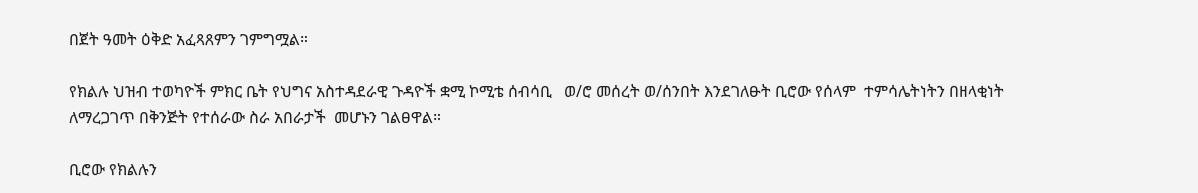በጀት ዓመት ዕቅድ አፈጻጸምን ገምግሟል።

የክልሉ ህዝብ ተወካዮች ምክር ቤት የህግና አስተዳደራዊ ጉዳዮች ቋሚ ኮሚቴ ሰብሳቢ   ወ/ሮ መሰረት ወ/ሰንበት እንደገለፁት ቢሮው የሰላም  ተምሳሌትነትን በዘላቂነት ለማረጋገጥ በቅንጅት የተሰራው ስራ አበራታች  መሆኑን ገልፀዋል።

ቢሮው የክልሉን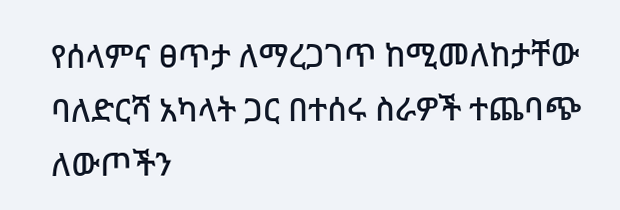የሰላምና ፀጥታ ለማረጋገጥ ከሚመለከታቸው ባለድርሻ አካላት ጋር በተሰሩ ስራዎች ተጨባጭ ለውጦችን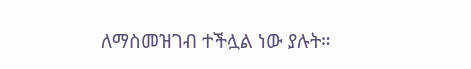ለማስመዝገብ ተችሏል ነው ያሉት።